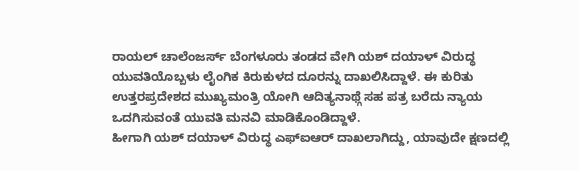ರಾಯಲ್ ಚಾಲೆಂಜರ್ಸ್ ಬೆಂಗಳೂರು ತಂಡದ ವೇಗಿ ಯಶ್ ದಯಾಳ್ ವಿರುದ್ಧ ಯುವತಿಯೊಬ್ಬಳು ಲೈಂಗಿಕ ಕಿರುಕುಳದ ದೂರನ್ನು ದಾಖಲಿಸಿದ್ದಾಳೆ. ಈ ಕುರಿತು ಉತ್ತರಪ್ರದೇಶದ ಮುಖ್ಯಮಂತ್ರಿ ಯೋಗಿ ಆದಿತ್ಯನಾಥ್ಗೆ ಸಹ ಪತ್ರ ಬರೆದು ನ್ಯಾಯ ಒದಗಿಸುವಂತೆ ಯುವತಿ ಮನವಿ ಮಾಡಿಕೊಂಡಿದ್ದಾಳೆ.
ಹೀಗಾಗಿ ಯಶ್ ದಯಾಳ್ ವಿರುದ್ಧ ಎಫ್ಐಆರ್ ದಾಖಲಾಗಿದ್ದು, ಯಾವುದೇ ಕ್ಷಣದಲ್ಲಿ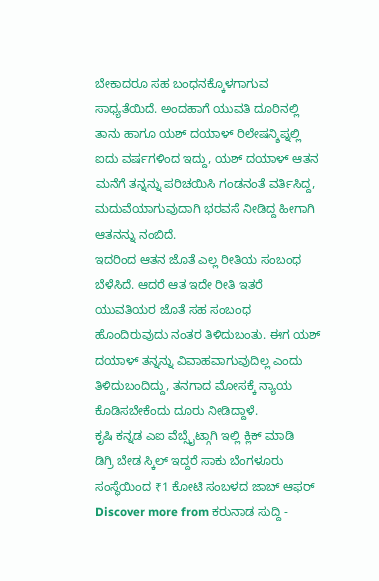ಬೇಕಾದರೂ ಸಹ ಬಂಧನಕ್ಕೊಳಗಾಗುವ ಸಾಧ್ಯತೆಯಿದೆ. ಅಂದಹಾಗೆ ಯುವತಿ ದೂರಿನಲ್ಲಿ ತಾನು ಹಾಗೂ ಯಶ್ ದಯಾಳ್ ರಿಲೇಷನ್ಶಿಪ್ನಲ್ಲಿ ಐದು ವರ್ಷಗಳಿಂದ ಇದ್ದು, ಯಶ್ ದಯಾಳ್ ಆತನ ಮನೆಗೆ ತನ್ನನ್ನು ಪರಿಚಯಿಸಿ ಗಂಡನಂತೆ ವರ್ತಿಸಿದ್ದ, ಮದುವೆಯಾಗುವುದಾಗಿ ಭರವಸೆ ನೀಡಿದ್ದ ಹೀಗಾಗಿ ಆತನನ್ನು ನಂಬಿದೆ.
ಇದರಿಂದ ಆತನ ಜೊತೆ ಎಲ್ಲ ರೀತಿಯ ಸಂಬಂಧ ಬೆಳೆಸಿದೆ. ಆದರೆ ಆತ ಇದೇ ರೀತಿ ಇತರೆ ಯುವತಿಯರ ಜೊತೆ ಸಹ ಸಂಬಂಧ ಹೊಂದಿರುವುದು ನಂತರ ತಿಳಿದುಬಂತು. ಈಗ ಯಶ್ ದಯಾಳ್ ತನ್ನನ್ನು ವಿವಾಹವಾಗುವುದಿಲ್ಲ ಎಂದು ತಿಳಿದುಬಂದಿದ್ದು, ತನಗಾದ ಮೋಸಕ್ಕೆ ನ್ಯಾಯ ಕೊಡಿಸಬೇಕೆಂದು ದೂರು ನೀಡಿದ್ದಾಳೆ.
ಕೃಷಿ ಕನ್ನಡ ಎಐ ವೆಬ್ಸೈಟ್ಗಾಗಿ ಇಲ್ಲಿ ಕ್ಲಿಕ್ ಮಾಡಿ
ಡಿಗ್ರಿ ಬೇಡ ಸ್ಕಿಲ್ ಇದ್ದರೆ ಸಾಕು ಬೆಂಗಳೂರು ಸಂಸ್ಥೆಯಿಂದ ₹1 ಕೋಟಿ ಸಂಬಳದ ಜಾಬ್ ಆಫರ್
Discover more from ಕರುನಾಡ ಸುದ್ದಿ -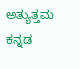ಅತ್ಯುತ್ತಮ ಕನ್ನಡ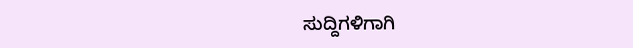ಸುದ್ದಿಗಳಿಗಾಗಿ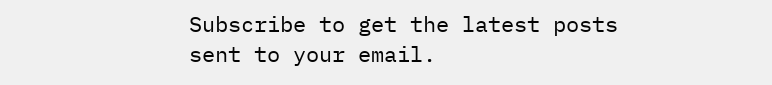Subscribe to get the latest posts sent to your email.